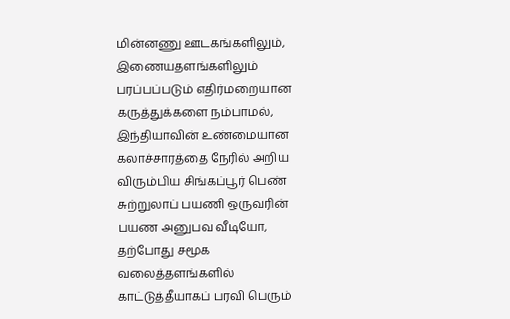மின்னணு ஊடகங்களிலும், இணையதளங்களிலும் பரப்பப்படும் எதிர்மறையான கருத்துக்களை நம்பாமல், இந்தியாவின் உண்மையான கலாச்சாரத்தை நேரில் அறிய விரும்பிய சிங்கப்பூர் பெண் சுற்றுலாப் பயணி ஒருவரின் பயண அனுபவ வீடியோ, தற்போது சமூக வலைத்தளங்களில் காட்டுத்தீயாகப் பரவி பெரும்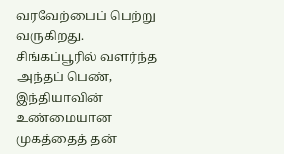வரவேற்பைப் பெற்று வருகிறது.
சிங்கப்பூரில் வளர்ந்த அந்தப் பெண், இந்தியாவின் உண்மையான முகத்தைத் தன்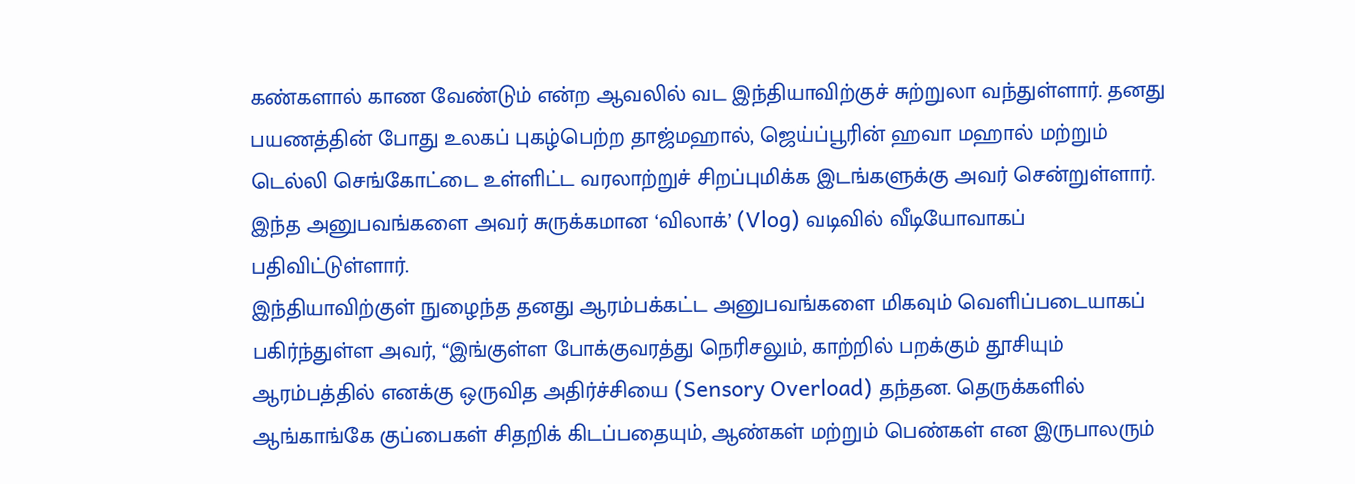கண்களால் காண வேண்டும் என்ற ஆவலில் வட இந்தியாவிற்குச் சுற்றுலா வந்துள்ளார். தனது பயணத்தின் போது உலகப் புகழ்பெற்ற தாஜ்மஹால், ஜெய்ப்பூரின் ஹவா மஹால் மற்றும் டெல்லி செங்கோட்டை உள்ளிட்ட வரலாற்றுச் சிறப்புமிக்க இடங்களுக்கு அவர் சென்றுள்ளார். இந்த அனுபவங்களை அவர் சுருக்கமான ‘விலாக்’ (Vlog) வடிவில் வீடியோவாகப் பதிவிட்டுள்ளார்.
இந்தியாவிற்குள் நுழைந்த தனது ஆரம்பக்கட்ட அனுபவங்களை மிகவும் வெளிப்படையாகப் பகிர்ந்துள்ள அவர், “இங்குள்ள போக்குவரத்து நெரிசலும், காற்றில் பறக்கும் தூசியும் ஆரம்பத்தில் எனக்கு ஒருவித அதிர்ச்சியை (Sensory Overload) தந்தன. தெருக்களில் ஆங்காங்கே குப்பைகள் சிதறிக் கிடப்பதையும், ஆண்கள் மற்றும் பெண்கள் என இருபாலரும்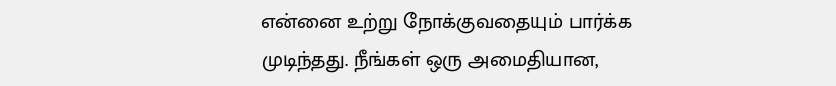என்னை உற்று நோக்குவதையும் பார்க்க முடிந்தது. நீங்கள் ஒரு அமைதியான,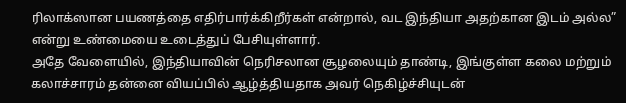ரிலாக்ஸான பயணத்தை எதிர்பார்க்கிறீர்கள் என்றால், வட இந்தியா அதற்கான இடம் அல்ல” என்று உண்மையை உடைத்துப் பேசியுள்ளார்.
அதே வேளையில், இந்தியாவின் நெரிசலான சூழலையும் தாண்டி, இங்குள்ள கலை மற்றும் கலாச்சாரம் தன்னை வியப்பில் ஆழ்த்தியதாக அவர் நெகிழ்ச்சியுடன்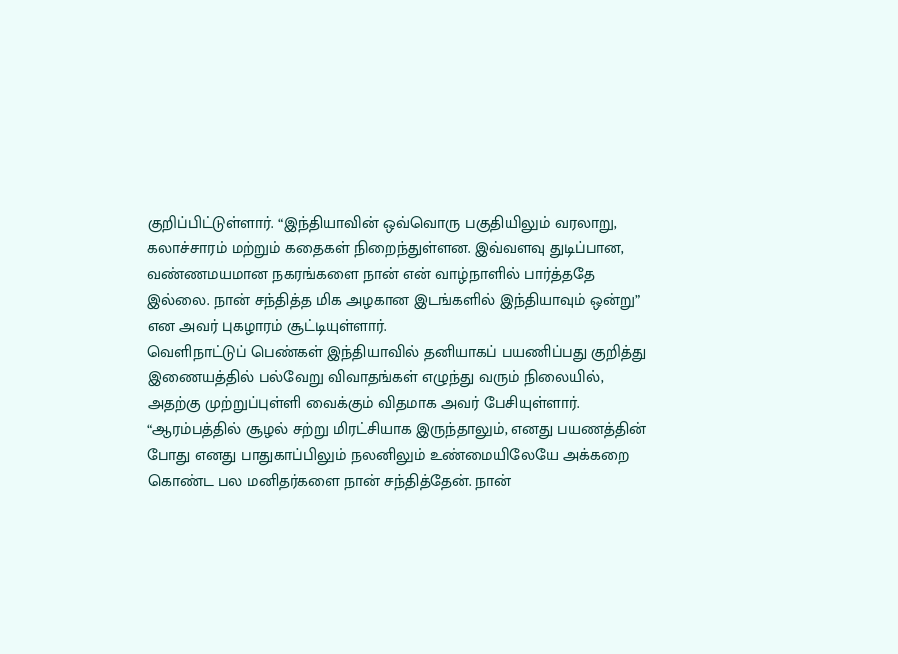குறிப்பிட்டுள்ளார். “இந்தியாவின் ஒவ்வொரு பகுதியிலும் வரலாறு, கலாச்சாரம் மற்றும் கதைகள் நிறைந்துள்ளன. இவ்வளவு துடிப்பான, வண்ணமயமான நகரங்களை நான் என் வாழ்நாளில் பார்த்ததே இல்லை. நான் சந்தித்த மிக அழகான இடங்களில் இந்தியாவும் ஒன்று” என அவர் புகழாரம் சூட்டியுள்ளார்.
வெளிநாட்டுப் பெண்கள் இந்தியாவில் தனியாகப் பயணிப்பது குறித்து இணையத்தில் பல்வேறு விவாதங்கள் எழுந்து வரும் நிலையில், அதற்கு முற்றுப்புள்ளி வைக்கும் விதமாக அவர் பேசியுள்ளார். “ஆரம்பத்தில் சூழல் சற்று மிரட்சியாக இருந்தாலும், எனது பயணத்தின் போது எனது பாதுகாப்பிலும் நலனிலும் உண்மையிலேயே அக்கறை கொண்ட பல மனிதர்களை நான் சந்தித்தேன். நான்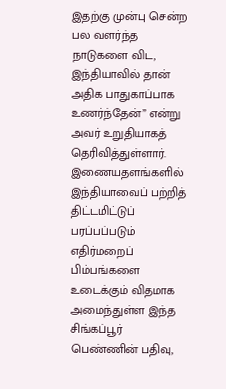இதற்கு முன்பு சென்ற பல வளர்ந்த நாடுகளை விட, இந்தியாவில் தான் அதிக பாதுகாப்பாக உணர்ந்தேன்” என்று அவர் உறுதியாகத் தெரிவித்துள்ளார்.
இணையதளங்களில் இந்தியாவைப் பற்றித் திட்டமிட்டுப் பரப்பப்படும் எதிர்மறைப் பிம்பங்களை உடைக்கும் விதமாக அமைந்துள்ள இந்த சிங்கப்பூர் பெண்ணின் பதிவு,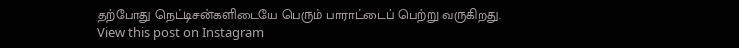தற்போது நெட்டிசன்களிடையே பெரும் பாராட்டைப் பெற்று வருகிறது.
View this post on Instagram